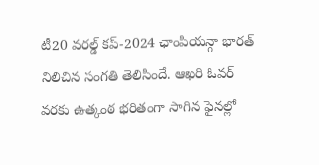టీ20 వరల్డ్ కప్-2024 ఛాంపియన్గా భారత్ నిలిచిన సంగతి తెలిసిందే. ఆఖరి ఓవర్ వరకు ఉత్కంఠ భరితంగా సాగిన ఫైనల్లో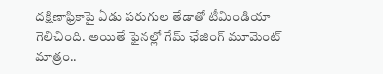దక్షిణాఫ్రికాపై ఏడు పరుగుల తేడాతో టీమిండియా గెలిచింది. అయితే ఫైనల్లో గేమ్ ఛేజింగ్ మూమెంట్ మాత్రం..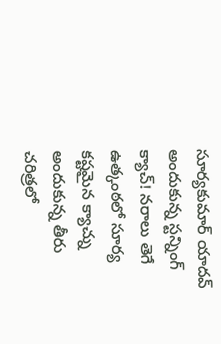సూర్యకుమార్ యాదవ్ అందుకున్న స్టన్నింగ్ క్యాచ్! నరాలు తెగే ఉత్కంఠలో సూర్య కష్టమైన క్యాచ్ను అందుకున్న తీరు చరిత్రలో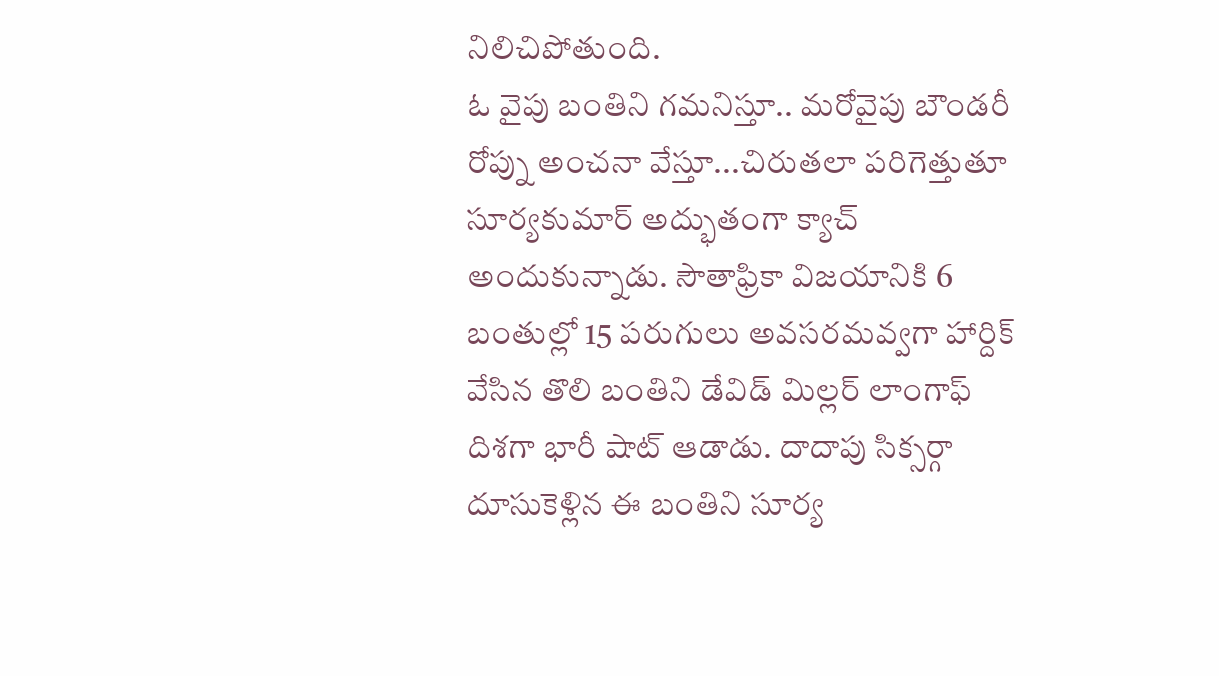నిలిచిపోతుంది.
ఓ వైపు బంతిని గమనిస్తూ.. మరోవైపు బౌండరీ రోప్ను అంచనా వేస్తూ...చిరుతలా పరిగెత్తుతూ సూర్యకుమార్ అద్భుతంగా క్యాచ్ అందుకున్నాడు. సౌతాఫ్రికా విజయానికి 6 బంతుల్లో 15 పరుగులు అవసరమవ్వగా హార్దిక్ వేసిన తొలి బంతిని డేవిడ్ మిల్లర్ లాంగాఫ్ దిశగా భారీ షాట్ ఆడాడు. దాదాపు సిక్సర్గా దూసుకెళ్లిన ఈ బంతిని సూర్య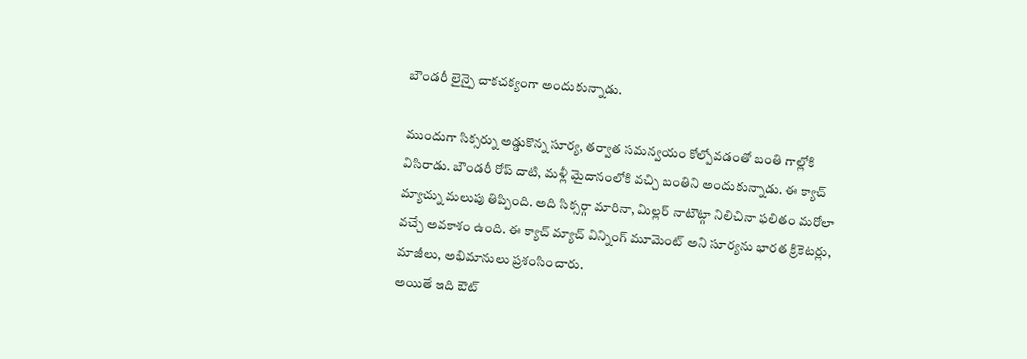బౌండరీ లైన్పై చాకచక్యంగా అందుకున్నాడు.

ముందుగా సిక్సర్ను అడ్డుకొన్న సూర్య, తర్వాత సమన్వయం కోల్పోవడంతో బంతి గాల్లోకి విసిరాడు. బౌండరీ రోప్ దాటి, మళ్లీ మైదానంలోకి వచ్చి బంతిని అందుకున్నాడు. ఈ క్యాచ్ మ్యాచ్ను మలుపు తిప్పింది. అది సిక్సర్గా మారినా, మిల్లర్ నాటౌట్గా నిలిచినా ఫలితం మరోలా వచ్చే అవకాశం ఉంది. ఈ క్యాచ్ మ్యాచ్ విన్నింగ్ మూమెంట్ అని సూర్యను భారత క్రికెటర్లు, మాజీలు, అభిమానులు ప్రశంసించారు.
అయితే ఇది ఔట్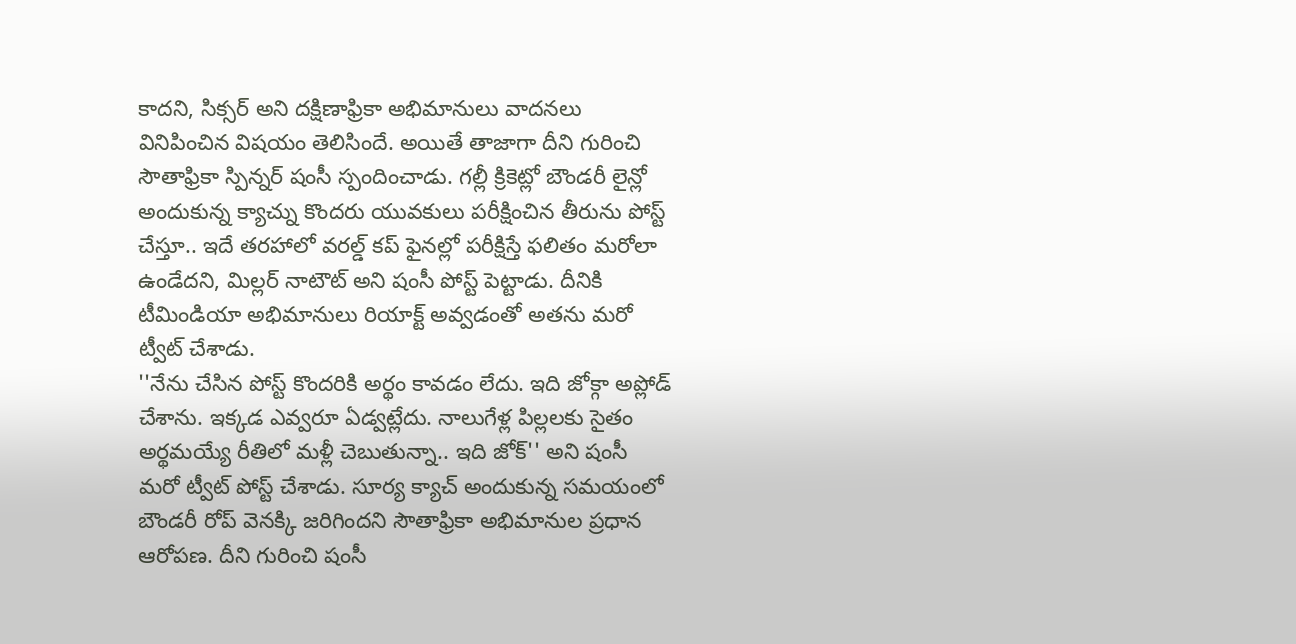కాదని, సిక్సర్ అని దక్షిణాఫ్రికా అభిమానులు వాదనలు వినిపించిన విషయం తెలిసిందే. అయితే తాజాగా దీని గురించి సౌతాఫ్రికా స్పిన్నర్ షంసీ స్పందించాడు. గల్లీ క్రికెట్లో బౌండరీ లైన్లో అందుకున్న క్యాచ్ను కొందరు యువకులు పరీక్షించిన తీరును పోస్ట్ చేస్తూ.. ఇదే తరహాలో వరల్డ్ కప్ ఫైనల్లో పరీక్షిస్తే ఫలితం మరోలా ఉండేదని, మిల్లర్ నాటౌట్ అని షంసీ పోస్ట్ పెట్టాడు. దీనికి టీమిండియా అభిమానులు రియాక్ట్ అవ్వడంతో అతను మరో ట్వీట్ చేశాడు.
''నేను చేసిన పోస్ట్ కొందరికి అర్థం కావడం లేదు. ఇది జోక్గా అప్లోడ్ చేశాను. ఇక్కడ ఎవ్వరూ ఏడ్వట్లేదు. నాలుగేళ్ల పిల్లలకు సైతం అర్థమయ్యే రీతిలో మళ్లీ చెబుతున్నా.. ఇది జోక్'' అని షంసీ మరో ట్వీట్ పోస్ట్ చేశాడు. సూర్య క్యాచ్ అందుకున్న సమయంలో బౌండరీ రోప్ వెనక్కి జరిగిందని సౌతాఫ్రికా అభిమానుల ప్రధాన ఆరోపణ. దీని గురించి షంసీ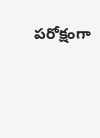పరోక్షంగా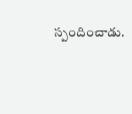స్పందించాడు.